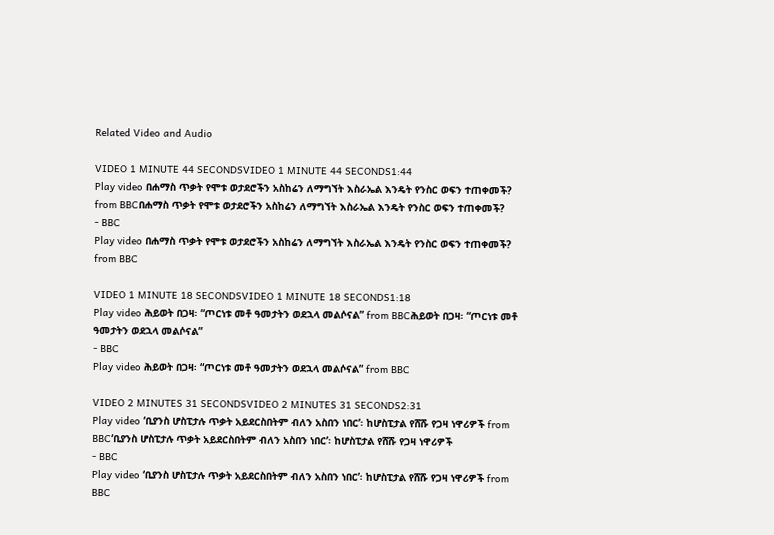Related Video and Audio

VIDEO 1 MINUTE 44 SECONDSVIDEO 1 MINUTE 44 SECONDS1:44
Play video በሐማስ ጥቃት የሞቱ ወታደሮችን አስከሬን ለማግኘት እስራኤል እንዴት የንስር ወፍን ተጠቀመች? from BBCበሐማስ ጥቃት የሞቱ ወታደሮችን አስከሬን ለማግኘት እስራኤል እንዴት የንስር ወፍን ተጠቀመች?
- BBC
Play video በሐማስ ጥቃት የሞቱ ወታደሮችን አስከሬን ለማግኘት እስራኤል እንዴት የንስር ወፍን ተጠቀመች? from BBC

VIDEO 1 MINUTE 18 SECONDSVIDEO 1 MINUTE 18 SECONDS1:18
Play video ሕይወት በጋዛ፡ “ጦርነቱ መቶ ዓመታትን ወደኋላ መልሶናል” from BBCሕይወት በጋዛ፡ “ጦርነቱ መቶ ዓመታትን ወደኋላ መልሶናል”
- BBC
Play video ሕይወት በጋዛ፡ “ጦርነቱ መቶ ዓመታትን ወደኋላ መልሶናል” from BBC

VIDEO 2 MINUTES 31 SECONDSVIDEO 2 MINUTES 31 SECONDS2:31
Play video ‘ቢያንስ ሆስፒታሉ ጥቃት አይደርስበትም ብለን አስበን ነበር’፡ ከሆስፒታል የሸሹ የጋዛ ነዋሪዎች from BBC‘ቢያንስ ሆስፒታሉ ጥቃት አይደርስበትም ብለን አስበን ነበር’፡ ከሆስፒታል የሸሹ የጋዛ ነዋሪዎች
- BBC
Play video ‘ቢያንስ ሆስፒታሉ ጥቃት አይደርስበትም ብለን አስበን ነበር’፡ ከሆስፒታል የሸሹ የጋዛ ነዋሪዎች from BBC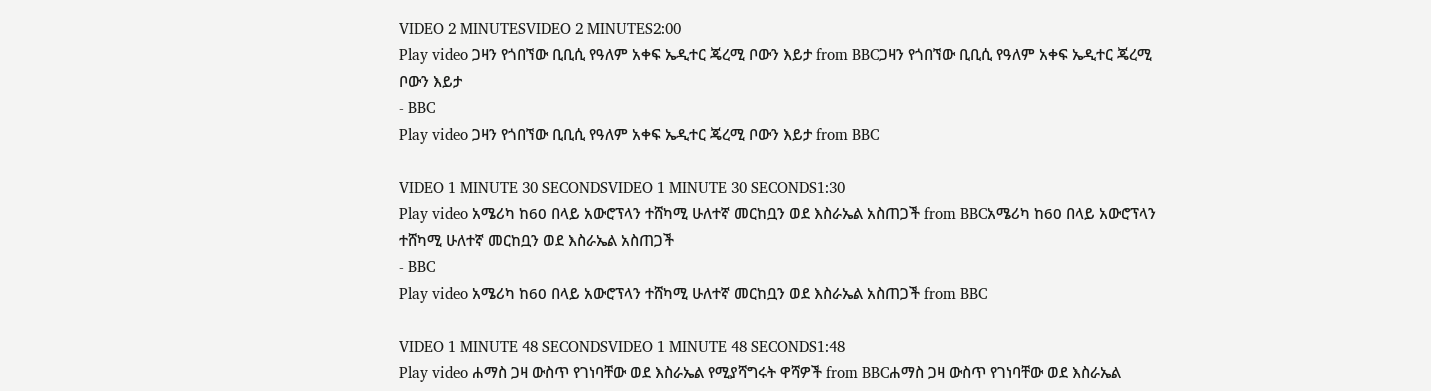VIDEO 2 MINUTESVIDEO 2 MINUTES2:00
Play video ጋዛን የጎበኘው ቢቢሲ የዓለም አቀፍ ኤዲተር ጄረሚ ቦውን እይታ from BBCጋዛን የጎበኘው ቢቢሲ የዓለም አቀፍ ኤዲተር ጄረሚ ቦውን እይታ
- BBC
Play video ጋዛን የጎበኘው ቢቢሲ የዓለም አቀፍ ኤዲተር ጄረሚ ቦውን እይታ from BBC

VIDEO 1 MINUTE 30 SECONDSVIDEO 1 MINUTE 30 SECONDS1:30
Play video አሜሪካ ከ60 በላይ አውሮፕላን ተሸካሚ ሁለተኛ መርከቧን ወደ እስራኤል አስጠጋች from BBCአሜሪካ ከ60 በላይ አውሮፕላን ተሸካሚ ሁለተኛ መርከቧን ወደ እስራኤል አስጠጋች
- BBC
Play video አሜሪካ ከ60 በላይ አውሮፕላን ተሸካሚ ሁለተኛ መርከቧን ወደ እስራኤል አስጠጋች from BBC

VIDEO 1 MINUTE 48 SECONDSVIDEO 1 MINUTE 48 SECONDS1:48
Play video ሐማስ ጋዛ ውስጥ የገነባቸው ወደ እስራኤል የሚያሻግሩት ዋሻዎች from BBCሐማስ ጋዛ ውስጥ የገነባቸው ወደ እስራኤል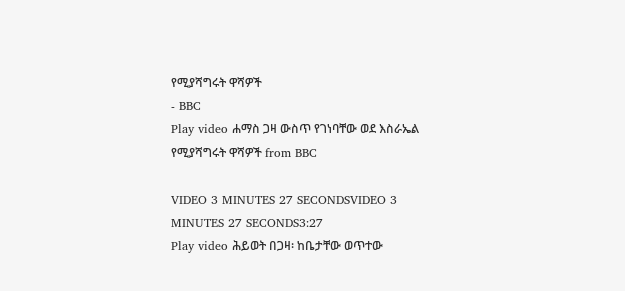የሚያሻግሩት ዋሻዎች
- BBC
Play video ሐማስ ጋዛ ውስጥ የገነባቸው ወደ እስራኤል የሚያሻግሩት ዋሻዎች from BBC

VIDEO 3 MINUTES 27 SECONDSVIDEO 3 MINUTES 27 SECONDS3:27
Play video ሕይወት በጋዛ፡ ከቤታቸው ወጥተው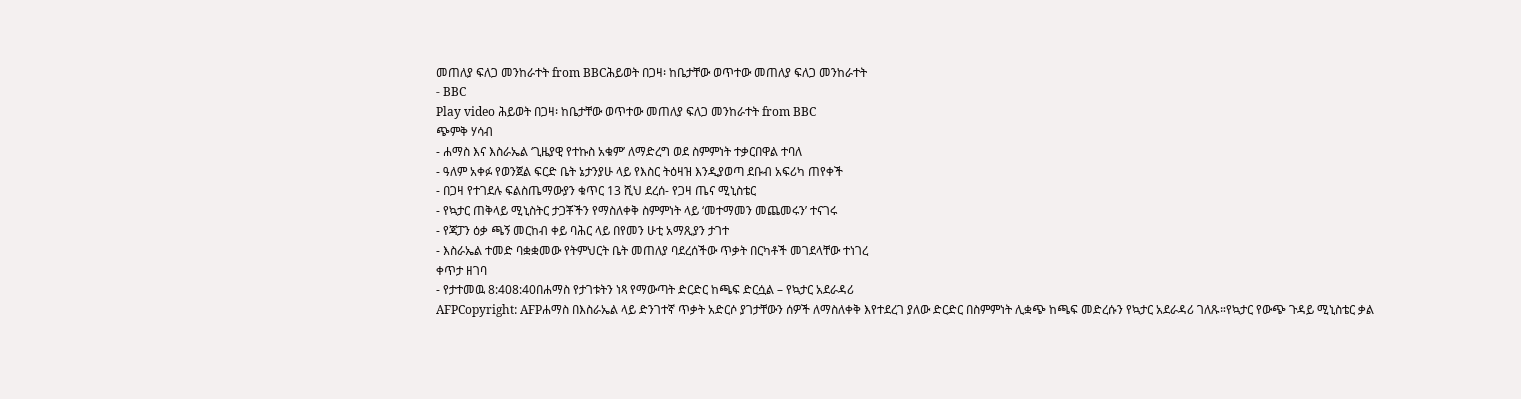መጠለያ ፍለጋ መንከራተት from BBCሕይወት በጋዛ፡ ከቤታቸው ወጥተው መጠለያ ፍለጋ መንከራተት
- BBC
Play video ሕይወት በጋዛ፡ ከቤታቸው ወጥተው መጠለያ ፍለጋ መንከራተት from BBC
ጭምቅ ሃሳብ
- ሐማስ እና እስራኤል ‘ጊዜያዊ የተኩስ አቁም’ ለማድረግ ወደ ስምምነት ተቃርበዋል ተባለ
- ዓለም አቀፉ የወንጀል ፍርድ ቤት ኔታንያሁ ላይ የእስር ትዕዛዝ እንዲያወጣ ደቡብ አፍሪካ ጠየቀች
- በጋዛ የተገደሉ ፍልስጤማውያን ቁጥር 13 ሺህ ደረሰ- የጋዛ ጤና ሚኒስቴር
- የኳታር ጠቅላይ ሚኒስትር ታጋቾችን የማስለቀቅ ስምምነት ላይ ‘መተማመን መጨመሩን’ ተናገሩ
- የጃፓን ዕቃ ጫኝ መርከብ ቀይ ባሕር ላይ በየመን ሁቲ አማጺያን ታገተ
- እስራኤል ተመድ ባቋቋመው የትምህርት ቤት መጠለያ ባደረሰችው ጥቃት በርካቶች መገደላቸው ተነገረ
ቀጥታ ዘገባ
- የታተመዉ 8:408:40በሐማስ የታገቱትን ነጻ የማውጣት ድርድር ከጫፍ ድርሷል – የኳታር አደራዳሪ
AFPCopyright: AFPሐማስ በእስራኤል ላይ ድንገተኛ ጥቃት አድርሶ ያገታቸውን ሰዎች ለማስለቀቅ እየተደረገ ያለው ድርድር በስምምነት ሊቋጭ ከጫፍ መድረሱን የኳታር አደራዳሪ ገለጹ።የኳታር የውጭ ጉዳይ ሚኒስቴር ቃል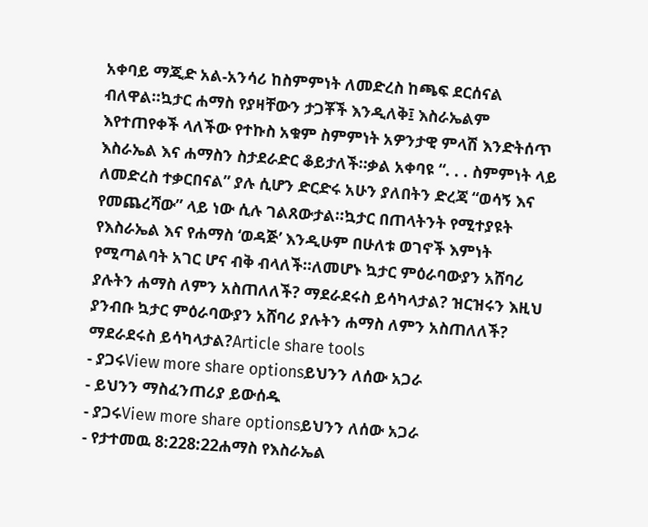አቀባይ ማጂድ አል-አንሳሪ ከስምምነት ለመድረስ ከጫፍ ደርሰናል ብለዋል።ኳታር ሐማስ የያዛቸውን ታጋቾች እንዲለቅ፤ እስራኤልም እየተጠየቀች ላለችው የተኩስ አቁም ስምምነት አዎንታዊ ምላሽ እንድትሰጥ እስራኤል እና ሐማስን ስታደራድር ቆይታለች።ቃል አቀባዩ “. . . ስምምነት ላይ ለመድረስ ተቃርበናል” ያሉ ሲሆን ድርድሩ አሁን ያለበትን ድረጃ “ወሳኝ እና የመጨረሻው” ላይ ነው ሲሉ ገልጸውታል።ኳታር በጠላትንት የሚተያዩት የእስራኤል እና የሐማስ ‘ወዳጅ’ እንዲሁም በሁለቱ ወገኖች እምነት የሚጣልባት አገር ሆና ብቅ ብላለች።ለመሆኑ ኳታር ምዕራባውያን አሸባሪ ያሉትን ሐማስ ለምን አስጠለለች? ማደራደሩስ ይሳካላታል? ዝርዝሩን እዚህ ያንብቡ ኳታር ምዕራባውያን አሸባሪ ያሉትን ሐማስ ለምን አስጠለለች? ማደራደሩስ ይሳካላታል?Article share tools
- ያጋሩView more share optionsይህንን ለሰው አጋራ
- ይህንን ማስፈንጠሪያ ይውሰዱ
- ያጋሩView more share optionsይህንን ለሰው አጋራ
- የታተመዉ 8:228:22ሐማስ የእስራኤል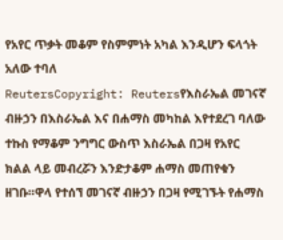የአየር ጥቃት መቆም የስምምነት አካል እንዲሆን ፍላጎት አለው ተባለ
ReutersCopyright: Reutersየእስራኤል መገናኛ ብዙኃን በእስራኤል እና በሐማስ መካከል እየተደረገ ባለው ተኩስ የማቆም ንግግር ውስጥ እስራኤል በጋዛ የአየር ክልል ላይ መብረሯን እንድታቆም ሐማስ መጠየቁን ዘገቡ።ዋላ የተሰኘ መገናኛ ብዙኃን በጋዛ የሚገኙት የሐማስ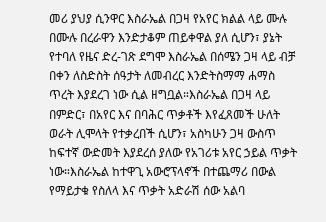መሪ ያህያ ሲንዋር እስራኤል በጋዛ የአየር ክልል ላይ ሙሉ በሙሉ በረራዋን እንድታቆም ጠይቀዋል ያለ ሲሆን፣ ያኔት የተባለ የዜና ድረ-ገጽ ደግሞ እስራኤል በሰሜን ጋዛ ላይ ብቻ በቀን ለስድስት ሰዓታት ለመብረር እንድትስማማ ሐማስ ጥረት እያደረገ ነው ሲል ዘግቧል።እስራኤል በጋዛ ላይ በምድር፣ በአየር እና በባሕር ጥቃቶች እየፈጸመች ሁለት ወራት ሊሞላት የተቃረበች ሲሆን፣ አስካሁን ጋዛ ውስጥ ከፍተኛ ውድመት እያደረሰ ያለው የአገሪቱ አየር ኃይል ጥቃት ነው።እስራኤል ከተዋጊ አውሮፕላኖች በተጨማሪ በውል የማይታቁ የስለላ እና ጥቃት አድራሽ ሰው አልባ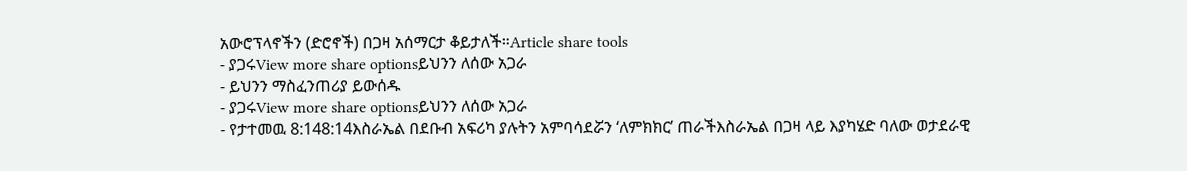አውሮፕላኖችን (ድሮኖች) በጋዛ አሰማርታ ቆይታለች።Article share tools
- ያጋሩView more share optionsይህንን ለሰው አጋራ
- ይህንን ማስፈንጠሪያ ይውሰዱ
- ያጋሩView more share optionsይህንን ለሰው አጋራ
- የታተመዉ 8:148:14እስራኤል በደቡብ አፍሪካ ያሉትን አምባሳደሯን ‘ለምክክር’ ጠራችእስራኤል በጋዛ ላይ እያካሄድ ባለው ወታደራዊ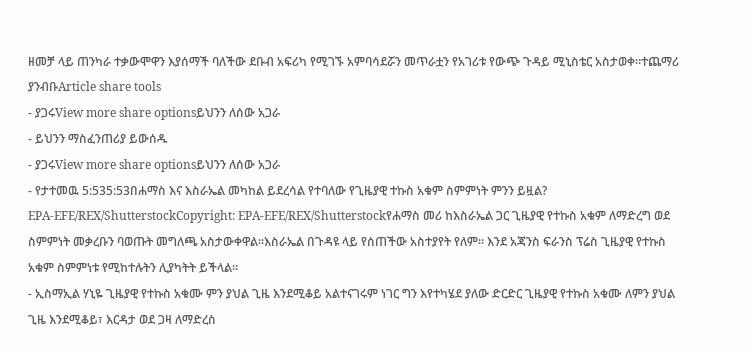ዘመቻ ላይ ጠንካራ ተቃውሞዋን እያሰማች ባለችው ደቡብ አፍሪካ የሚገኙ አምባሳደሯን መጥራቷን የአገሪቱ የውጭ ጉዳይ ሚኒስቴር አስታወቀ።ተጨማሪ ያንብቡArticle share tools
- ያጋሩView more share optionsይህንን ለሰው አጋራ
- ይህንን ማስፈንጠሪያ ይውሰዱ
- ያጋሩView more share optionsይህንን ለሰው አጋራ
- የታተመዉ 5:535:53በሐማስ እና እስራኤል መካከል ይደረሳል የተባለው የጊዜያዊ ተኩስ አቁም ስምምነት ምንን ይዟል?
EPA-EFE/REX/ShutterstockCopyright: EPA-EFE/REX/Shutterstockየሐማስ መሪ ከእስራኤል ጋር ጊዜያዊ የተኩስ አቁም ለማድረግ ወደ ስምምነት መቃረቡን ባወጡት መግለጫ አስታውቀዋል።እስራኤል በጉዳዩ ላይ የሰጠችው አስተያየት የለም። እንደ አጃንስ ፍራንስ ፕሬስ ጊዜያዊ የተኩስ አቁም ስምምነቱ የሚከተሉትን ሊያካትት ይችላል።
- ኢስማኢል ሃኒዬ ጊዜያዊ የተኩስ አቁሙ ምን ያህል ጊዜ እንደሚቆይ አልተናገሩም ነገር ግን እየተካሄደ ያለው ድርድር ጊዜያዊ የተኩስ አቁሙ ለምን ያህል ጊዜ እንደሚቆይ፣ እርዳታ ወደ ጋዛ ለማድረስ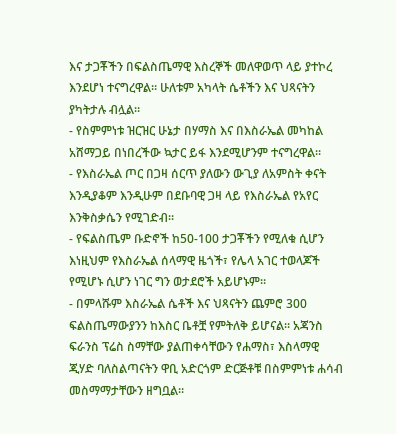እና ታጋቾችን በፍልስጤማዊ እስረኞች መለዋወጥ ላይ ያተኮረ እንደሆነ ተናግረዋል። ሁለቱም አካላት ሴቶችን እና ህጻናትን ያካትታሉ ብሏል።
- የስምምነቱ ዝርዝር ሁኔታ በሃማስ እና በእስራኤል መካከል አሸማጋይ በነበረችው ኳታር ይፋ እንደሚሆንም ተናግረዋል።
- የእስራኤል ጦር በጋዛ ሰርጥ ያለውን ውጊያ ለአምስት ቀናት እንዲያቆም እንዲሁም በደቡባዊ ጋዛ ላይ የእስራኤል የአየር እንቅስቃሴን የሚገድብ።
- የፍልስጤም ቡድኖች ከ50-100 ታጋቾችን የሚለቁ ሲሆን እነዚህም የእስራኤል ሰላማዊ ዜጎች፣ የሌላ አገር ተወላጆች የሚሆኑ ሲሆን ነገር ግን ወታደሮች አይሆኑም።
- በምላሹም እስራኤል ሴቶች እና ህጻናትን ጨምሮ 300 ፍልስጤማውያንን ከእስር ቤቶቿ የምትለቅ ይሆናል። አጃንስ ፍራንስ ፕሬስ ስማቸው ያልጠቀሳቸውን የሐማስ፣ እስላማዊ ጂሃድ ባለስልጣናትን ዋቢ አድርጎም ድርጅቶቹ በስምምነቱ ሐሳብ መስማማታቸውን ዘግቧል።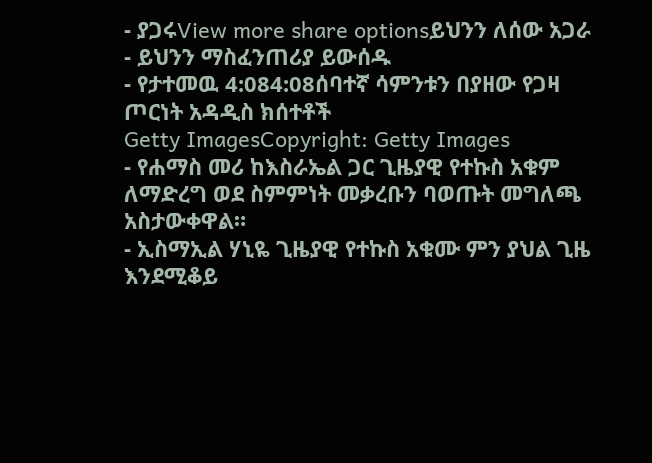- ያጋሩView more share optionsይህንን ለሰው አጋራ
- ይህንን ማስፈንጠሪያ ይውሰዱ
- የታተመዉ 4:084:08ሰባተኛ ሳምንቱን በያዘው የጋዛ ጦርነት አዳዲስ ክሰተቶች
Getty ImagesCopyright: Getty Images
- የሐማስ መሪ ከእስራኤል ጋር ጊዜያዊ የተኩስ አቁም ለማድረግ ወደ ስምምነት መቃረቡን ባወጡት መግለጫ አስታውቀዋል።
- ኢስማኢል ሃኒዬ ጊዜያዊ የተኩስ አቁሙ ምን ያህል ጊዜ እንደሚቆይ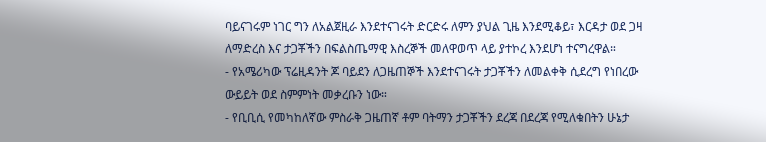ባይናገሩም ነገር ግን ለአልጀዚራ እንደተናገሩት ድርድሩ ለምን ያህል ጊዜ እንደሚቆይ፣ እርዳታ ወደ ጋዛ ለማድረስ እና ታጋቾችን በፍልስጤማዊ እስረኞች መለዋወጥ ላይ ያተኮረ እንደሆነ ተናግረዋል።
- የአሜሪካው ፕሬዚዳንት ጆ ባይደን ለጋዜጠኞች እንደተናገሩት ታጋቾችን ለመልቀቅ ሲደረግ የነበረው ውይይት ወደ ስምምነት መቃረቡን ነው።
- የቢቢሲ የመካከለኛው ምስራቅ ጋዜጠኛ ቶም ባትማን ታጋቾችን ደረጃ በደረጃ የሚለቁበትን ሁኔታ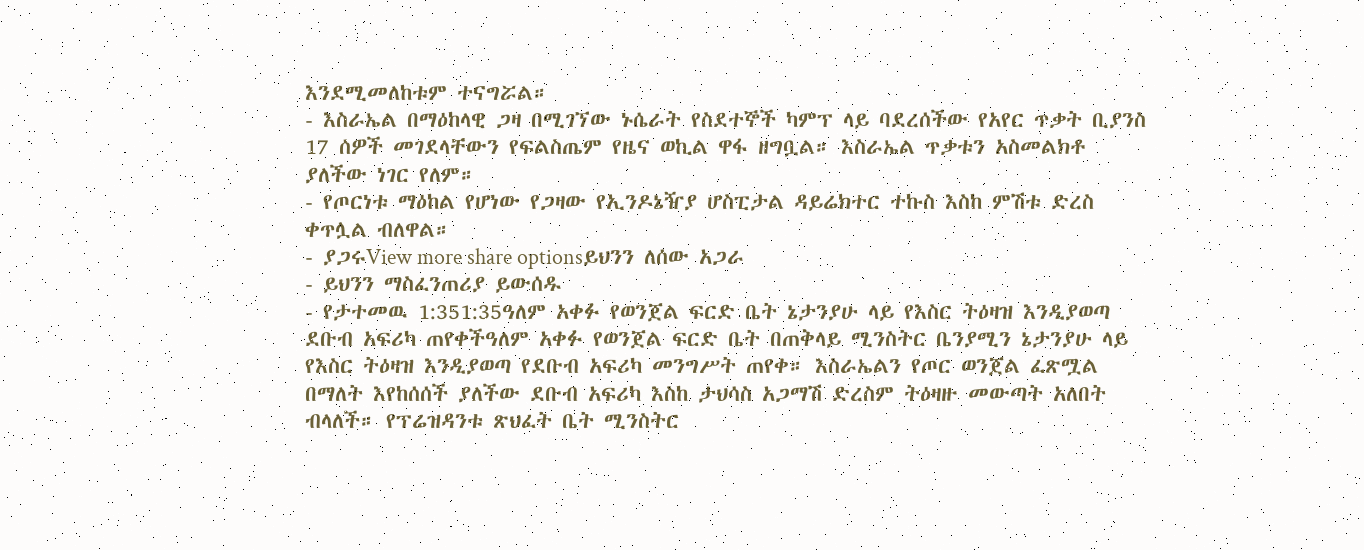እንደሚመለከቱም ተናግሯል።
- እስራኤል በማዕከላዊ ጋዛ በሚገኘው ኑሴራት የስደተኞች ካምፕ ላይ ባደረሰችው የአየር ጥቃት ቢያንስ 17 ሰዎች መገደላቸውን የፍልስጤም የዜና ወኪል ዋፋ ዘግቧል። እስራኤል ጥቃቱን አስመልክቶ ያለችው ነገር የለም።
- የጦርነቱ ማዕከል የሆነው የጋዛው የኢንዶኔዥያ ሆስፒታል ዳይሬክተር ተኩስ እስከ ምሽቱ ድረስ ቀጥሏል ብለዋል።
- ያጋሩView more share optionsይህንን ለሰው አጋራ
- ይህንን ማስፈንጠሪያ ይውሰዱ
- የታተመዉ 1:351:35ዓለም አቀፉ የወንጀል ፍርድ ቤት ኔታንያሁ ላይ የእስር ትዕዛዝ እንዲያወጣ ደቡብ አፍሪካ ጠየቀችዓለም አቀፉ የወንጀል ፍርድ ቤት በጠቅላይ ሚንስትር ቤንያሚን ኔታንያሁ ላይ የእስር ትዕዛዝ እንዲያወጣ የደቡብ አፍሪካ መንግሥት ጠየቀ። እስራኤልን የጦር ወንጀል ፈጽሟል በማለት እየከሰሰች ያለችው ደቡብ አፍሪካ እስከ ታህሳስ አጋማሽ ድረስም ትዕዛዙ መውጣት አለበት ብላለች። የፕሬዝዳንቱ ጽህፈት ቤት ሚንስትር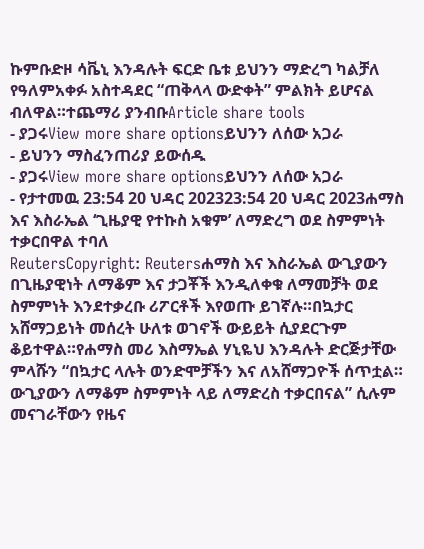ኩምቡድዞ ሳቬኒ እንዳሉት ፍርድ ቤቱ ይህንን ማድረግ ካልቻለ የዓለምአቀፉ አስተዳደር “ጠቅላላ ውድቀት” ምልክት ይሆናል ብለዋል።ተጨማሪ ያንብቡArticle share tools
- ያጋሩView more share optionsይህንን ለሰው አጋራ
- ይህንን ማስፈንጠሪያ ይውሰዱ
- ያጋሩView more share optionsይህንን ለሰው አጋራ
- የታተመዉ 23:54 20 ህዳር 202323:54 20 ህዳር 2023ሐማስ እና እስራኤል ‘ጊዜያዊ የተኩስ አቁም’ ለማድረግ ወደ ስምምነት ተቃርበዋል ተባለ
ReutersCopyright: Reutersሐማስ እና እስራኤል ውጊያውን በጊዜያዊነት ለማቆም እና ታጋቾች እንዲለቀቁ ለማመቻት ወደ ስምምነት እንደተቃረቡ ሪፖርቶች እየወጡ ይገኛሉ።በኳታር አሸማጋይነት መሰረት ሁለቱ ወገኖች ውይይት ሲያደርጉም ቆይተዋል።የሐማስ መሪ እስማኤል ሃኒዬህ እንዳሉት ድርጅታቸው ምላሹን “በኳታር ላሉት ወንድሞቻችን እና ለአሸማጋዮች ሰጥቷል። ውጊያውን ለማቆም ስምምነት ላይ ለማድረስ ተቃርበናል” ሲሉም መናገራቸውን የዜና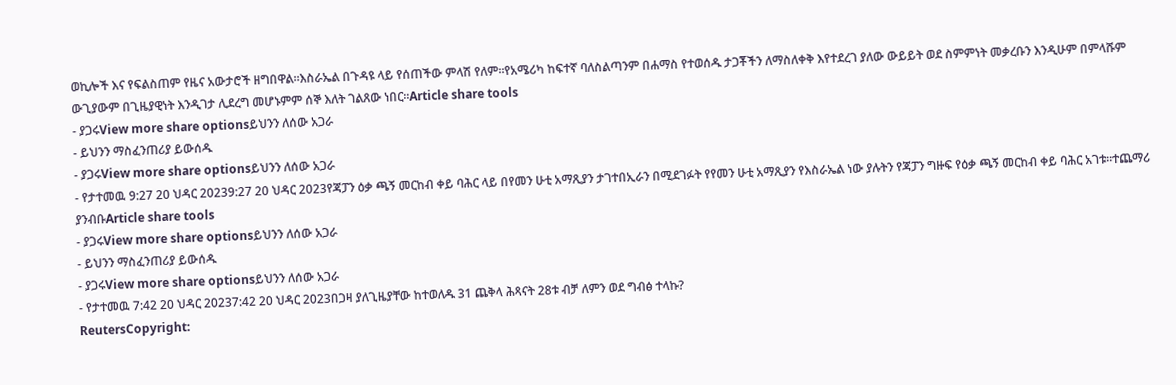ወኪሎች እና የፍልስጠም የዜና አውታሮች ዘግበዋል።እስራኤል በጉዳዩ ላይ የሰጠችው ምላሽ የለም።የአሜሪካ ከፍተኛ ባለስልጣንም በሐማስ የተወሰዱ ታጋቾችን ለማስለቀቅ እየተደረገ ያለው ውይይት ወደ ስምምነት መቃረቡን እንዲሁም በምላሹም ውጊያውም በጊዜያዊነት እንዲገታ ሊደረግ መሆኑምም ሰኞ እለት ገልጸው ነበር።Article share tools
- ያጋሩView more share optionsይህንን ለሰው አጋራ
- ይህንን ማስፈንጠሪያ ይውሰዱ
- ያጋሩView more share optionsይህንን ለሰው አጋራ
- የታተመዉ 9:27 20 ህዳር 20239:27 20 ህዳር 2023የጃፓን ዕቃ ጫኝ መርከብ ቀይ ባሕር ላይ በየመን ሁቲ አማጺያን ታገተበኢራን በሚደገፉት የየመን ሁቲ አማጺያን የእስራኤል ነው ያሉትን የጃፓን ግዙፍ የዕቃ ጫኝ መርከብ ቀይ ባሕር አገቱ።ተጨማሪ ያንብቡArticle share tools
- ያጋሩView more share optionsይህንን ለሰው አጋራ
- ይህንን ማስፈንጠሪያ ይውሰዱ
- ያጋሩView more share optionsይህንን ለሰው አጋራ
- የታተመዉ 7:42 20 ህዳር 20237:42 20 ህዳር 2023በጋዛ ያለጊዜያቸው ከተወለዱ 31 ጨቅላ ሕጻናት 28ቱ ብቻ ለምን ወደ ግብፅ ተላኩ?
ReutersCopyright: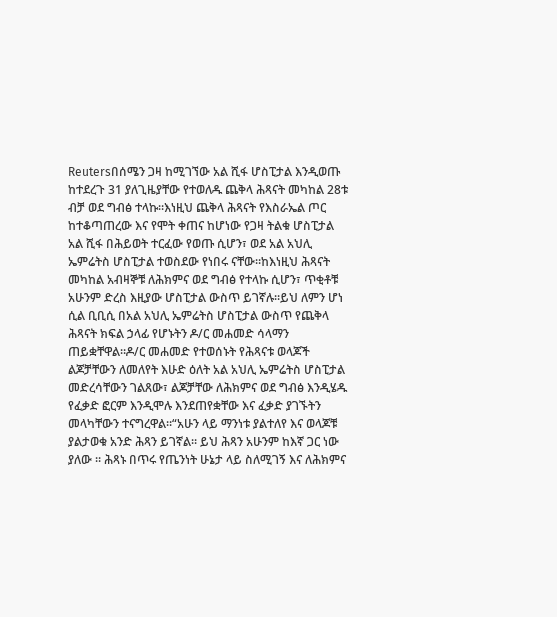Reutersበሰሜን ጋዛ ከሚገኘው አል ሺፋ ሆስፒታል እንዲወጡ ከተደረጉ 31 ያለጊዜያቸው የተወለዱ ጨቅላ ሕጻናት መካከል 28ቱ ብቻ ወደ ግብፅ ተላኩ።እነዚህ ጨቅላ ሕጻናት የእስራኤል ጦር ከተቆጣጠረው እና የሞት ቀጠና ከሆነው የጋዛ ትልቁ ሆስፒታል አል ሺፋ በሕይወት ተርፈው የወጡ ሲሆን፣ ወደ አል አህሊ ኤምሬትስ ሆስፒታል ተወስደው የነበሩ ናቸው።ከእነዚህ ሕጻናት መካከል አብዛኞቹ ለሕክምና ወደ ግብፅ የተላኩ ሲሆን፣ ጥቂቶቹ አሁንም ድረስ እዚያው ሆስፒታል ውስጥ ይገኛሉ።ይህ ለምን ሆነ ሲል ቢቢሲ በአል አህሊ ኤምሬትስ ሆስፒታል ውስጥ የጨቅላ ሕጻናት ክፍል ኃላፊ የሆኑትን ዶ/ር መሐመድ ሳላማን ጠይቋቸዋል።ዶ/ር መሐመድ የተወሰኑት የሕጻናቱ ወላጆች ልጆቻቸውን ለመለየት እሁድ ዕለት አል አህሊ ኤምሬትስ ሆስፒታል መድረሳቸውን ገልጸው፣ ልጆቻቸው ለሕክምና ወደ ግብፅ እንዲሄዱ የፈቃድ ፎርም እንዲሞሉ እንደጠየቋቸው እና ፈቃድ ያገኙትን መላካቸውን ተናግረዋል።“አሁን ላይ ማንነቱ ያልተለየ እና ወላጆቹ ያልታወቁ አንድ ሕጻን ይገኛል። ይህ ሕጻን አሁንም ከእኛ ጋር ነው ያለው ። ሕጻኑ በጥሩ የጤንነት ሁኔታ ላይ ስለሚገኝ እና ለሕክምና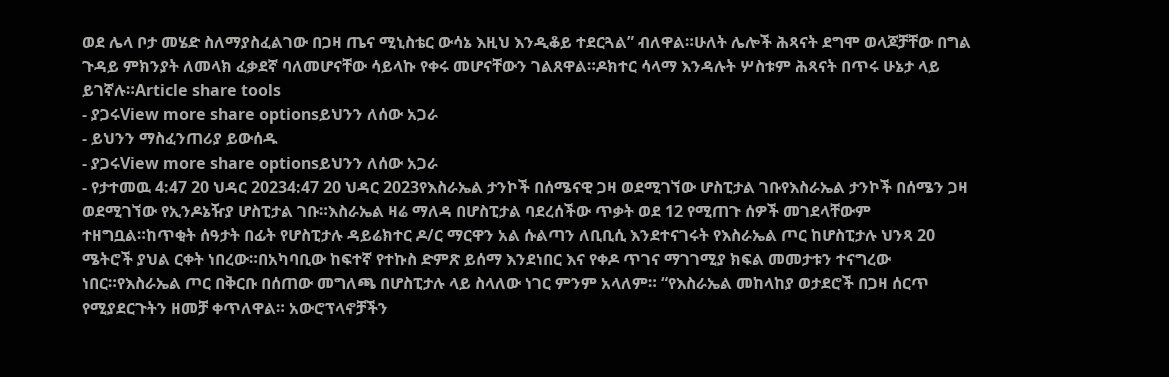ወደ ሌላ ቦታ መሄድ ስለማያስፈልገው በጋዛ ጤና ሚኒስቴር ውሳኔ እዚህ እንዲቆይ ተደርጓል” ብለዋል።ሁለት ሌሎች ሕጻናት ደግሞ ወላጆቻቸው በግል ጉዳይ ምክንያት ለመላክ ፈቃደኛ ባለመሆናቸው ሳይላኩ የቀሩ መሆናቸውን ገልጸዋል።ዶክተር ሳላማ እንዳሉት ሦስቱም ሕጻናት በጥሩ ሁኔታ ላይ ይገኛሉ።Article share tools
- ያጋሩView more share optionsይህንን ለሰው አጋራ
- ይህንን ማስፈንጠሪያ ይውሰዱ
- ያጋሩView more share optionsይህንን ለሰው አጋራ
- የታተመዉ 4:47 20 ህዳር 20234:47 20 ህዳር 2023የእስራኤል ታንኮች በሰሜናዊ ጋዛ ወደሚገኘው ሆስፒታል ገቡየእስራኤል ታንኮች በሰሜን ጋዛ ወደሚገኘው የኢንዶኔዥያ ሆስፒታል ገቡ።እስራኤል ዛሬ ማለዳ በሆስፒታል ባደረሰችው ጥቃት ወደ 12 የሚጠጉ ሰዎች መገደላቸውም ተዘግቧል።ከጥቂት ሰዓታት በፊት የሆስፒታሉ ዳይሬክተር ዶ/ር ማርዋን አል ሱልጣን ለቢቢሲ እንደተናገሩት የእስራኤል ጦር ከሆስፒታሉ ህንጻ 20 ሜትሮች ያህል ርቀት ነበረው።በአካባቢው ከፍተኛ የተኩስ ድምጽ ይሰማ እንደነበር እና የቀዶ ጥገና ማገገሚያ ክፍል መመታቱን ተናግረው ነበር።የእስራኤል ጦር በቅርቡ በሰጠው መግለጫ በሆስፒታሉ ላይ ስላለው ነገር ምንም አላለም። “የእስራኤል መከላከያ ወታደሮች በጋዛ ሰርጥ የሚያደርጉትን ዘመቻ ቀጥለዋል። አውሮፕላኖቻችን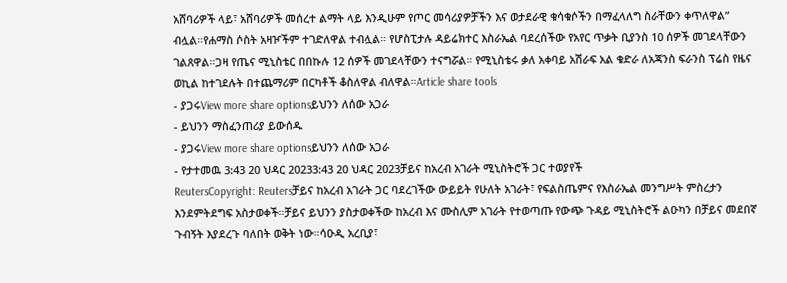አሸባሪዎች ላይ፣ አሸባሪዎች መሰረተ ልማት ላይ እንዲሁም የጦር መሳሪያዎቻችን እና ወታደራዊ ቁሳቁሶችን በማፈላለግ ስራቸውን ቀጥለዋል” ብሏል።የሐማስ ሶስት አዛዦችም ተገድለዋል ተብሏል። የሆስፒታሉ ዳይሬክተር እስራኤል ባደረሰችው የአየር ጥቃት ቢያንስ 10 ሰዎች መገደላቸውን ገልጸዋል።ጋዛ የጤና ሚኒስቴር በበኩሉ 12 ሰዎች መገደላቸውን ተናግሯል። የሚኒስቴሩ ቃለ አቀባይ አሽራፍ አል ቁድራ ለአጃንስ ፍራንስ ፕሬስ የዜና ወኪል ከተገደሉት በተጨማሪም በርካቶች ቆስለዋል ብለዋል።Article share tools
- ያጋሩView more share optionsይህንን ለሰው አጋራ
- ይህንን ማስፈንጠሪያ ይውሰዱ
- ያጋሩView more share optionsይህንን ለሰው አጋራ
- የታተመዉ 3:43 20 ህዳር 20233:43 20 ህዳር 2023ቻይና ከአረብ አገራት ሚኒስትሮች ጋር ተወያየች
ReutersCopyright: Reutersቻይና ከአረብ አገራት ጋር ባደረገችው ውይይት የሁለት አገራት፣ የፍልስጤምና የእስራኤል መንግሥት ምስረታን እንደምትደግፍ አስታወቀች።ቻይና ይህንን ያስታወቀችው ከአረብ እና ሙስሊም አገራት የተወጣጡ የውጭ ጉዳይ ሚኒስትሮች ልዑካን በቻይና መደበኛ ጉብኝት እያደረጉ ባለበት ወቅት ነው።ሳዑዲ አረቢያ፣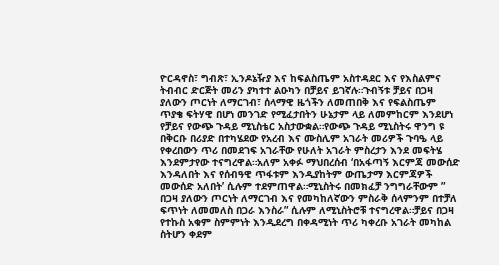ዮርዳኖስ፣ ግብጽ፣ ኢንዶኔዥያ እና ከፍልስጤም አስተዳደር እና የእስልምና ትብብር ድርጅት መሪን ያካተተ ልዑካን በቻይና ይገኛሉ።ጉብኝቱ ቻይና በጋዛ ያለውን ጦርነት ለማርገብ፣ ሰላማዊ ዜጎችን ለመጠበቅ እና የፍልስጤም ጥያቄ ፍትሃዊ በሆነ መንገድ የሚፈታበትን ሁኔታም ላይ ለመምከርም እንደሆነ የቻይና የውጭ ጉዳይ ሚኒስቴር አስታውቋል።የውጭ ጉዳይ ሚኒስትሩ ዋንግ ዩ በቅርቡ በሪያድ በተካሄደው የአረብ እና ሙስሊም አገራት መሪዎች ጉባዔ ላይ የቀረበውን ጥሪ በመደገፍ አገራቸው የሁለት አገራት ምስረታን እንደ መፍትሄ እንደምታየው ተናግረዋል።አለም አቀፉ ማህበረሰብ ‘በአፋጣኝ እርምጃ መውሰድ እንዳለበት እና የሰብዓዊ ጥፋቱም እንዲያከትም ውጤታማ እርምጃዎች መውሰድ አለበት’ ሲሉም ተደምጠዋል።ሚኒስትሩ በመክፈቻ ንግግራቸውም ” በጋዛ ያለውን ጦርነት ለማርገብ እና የመካከለኛውን ምስራቅ ሰላምንም በተቻለ ፍጥነት ለመመለስ በጋራ እንስራ” ሲሉም ለሚኒስትሮቹ ተናግረዋል።ቻይና በጋዛ የተኩስ አቁም ስምምነት እንዲደረግ በቀዳሚነት ጥሪ ካቀረቡ አገራት መካከል ስትሆን ቀደም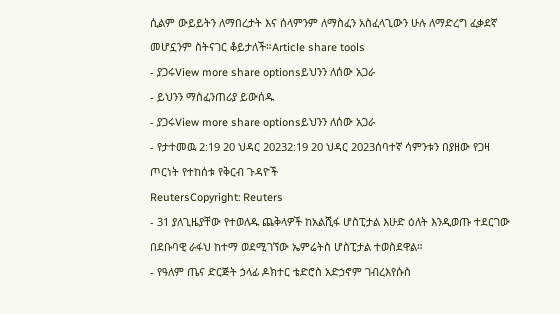ሲልም ውይይትን ለማበረታት እና ሰላምንም ለማስፈን አስፈላጊውን ሁሉ ለማድረግ ፈቃደኛ መሆኗንም ስትናገር ቆይታለች።Article share tools
- ያጋሩView more share optionsይህንን ለሰው አጋራ
- ይህንን ማስፈንጠሪያ ይውሰዱ
- ያጋሩView more share optionsይህንን ለሰው አጋራ
- የታተመዉ 2:19 20 ህዳር 20232:19 20 ህዳር 2023ሰባተኛ ሳምንቱን በያዘው የጋዛ ጦርነት የተከሰቱ የቅርብ ጉዳዮች
ReutersCopyright: Reuters
- 31 ያለጊዜያቸው የተወለዱ ጨቅላዎች ከአልሺፋ ሆስፒታል እሁድ ዕለት እንዲወጡ ተደርገው በደቡባዊ ራፋህ ከተማ ወደሚገኘው ኤምሬትስ ሆስፒታል ተወስደዋል።
- የዓለም ጤና ድርጅት ኃላፊ ዶክተር ቴድሮስ አድኃኖም ገብረእየሱስ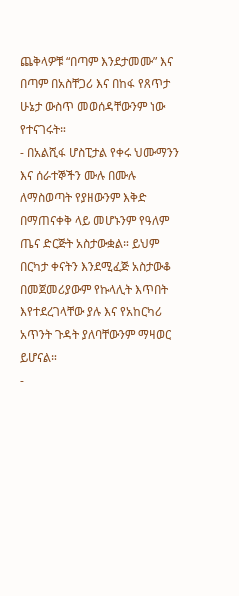ጨቅላዎቹ “በጣም እንደታመሙ” እና በጣም በአስቸጋሪ እና በከፋ የጸጥታ ሁኔታ ውስጥ መወሰዳቸውንም ነው የተናገሩት።
- በአልሺፋ ሆስፒታል የቀሩ ህሙማንን እና ሰራተኞችን ሙሉ በሙሉ ለማስወጣት የያዘውንም እቅድ በማጠናቀቅ ላይ መሆኑንም የዓለም ጤና ድርጅት አስታውቋል። ይህም በርካታ ቀናትን እንደሚፈጅ አስታውቆ በመጀመሪያውም የኩላሊት እጥበት እየተደረገላቸው ያሉ እና የአከርካሪ አጥንት ጉዳት ያለባቸውንም ማዛወር ይሆናል።
-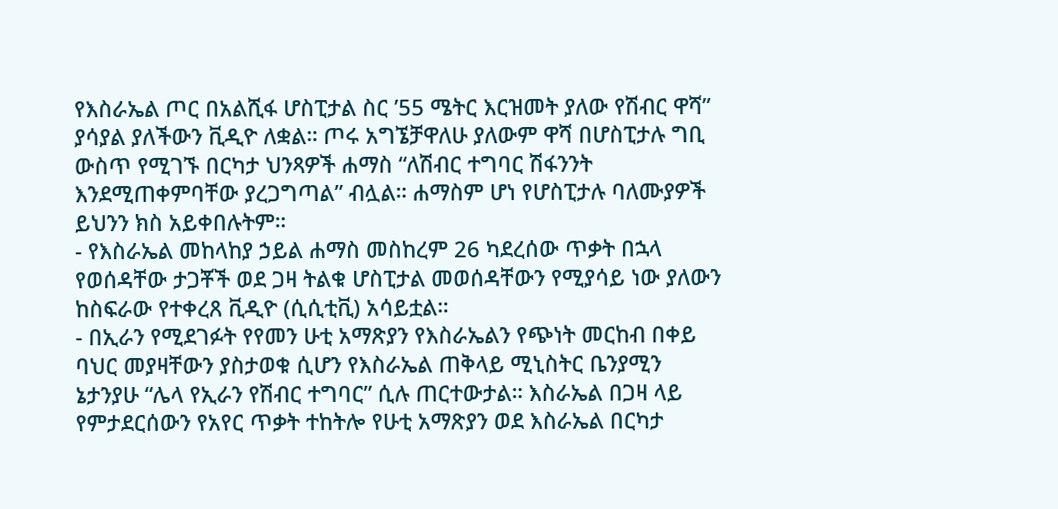የእስራኤል ጦር በአልሺፋ ሆስፒታል ስር ’55 ሜትር እርዝመት ያለው የሽብር ዋሻ” ያሳያል ያለችውን ቪዲዮ ለቋል። ጦሩ አግኜቻዋለሁ ያለውም ዋሻ በሆስፒታሉ ግቢ ውስጥ የሚገኙ በርካታ ህንጻዎች ሐማስ “ለሽብር ተግባር ሽፋንንት እንደሚጠቀምባቸው ያረጋግጣል” ብሏል። ሐማስም ሆነ የሆስፒታሉ ባለሙያዎች ይህንን ክስ አይቀበሉትም።
- የእስራኤል መከላከያ ኃይል ሐማስ መስከረም 26 ካደረሰው ጥቃት በኋላ የወሰዳቸው ታጋቾች ወደ ጋዛ ትልቁ ሆስፒታል መወሰዳቸውን የሚያሳይ ነው ያለውን ከስፍራው የተቀረጸ ቪዲዮ (ሲሲቲቪ) አሳይቷል።
- በኢራን የሚደገፉት የየመን ሁቲ አማጽያን የእስራኤልን የጭነት መርከብ በቀይ ባህር መያዛቸውን ያስታወቁ ሲሆን የእስራኤል ጠቅላይ ሚኒስትር ቤንያሚን ኔታንያሁ “ሌላ የኢራን የሽብር ተግባር” ሲሉ ጠርተውታል። እስራኤል በጋዛ ላይ የምታደርሰውን የአየር ጥቃት ተከትሎ የሁቲ አማጽያን ወደ እስራኤል በርካታ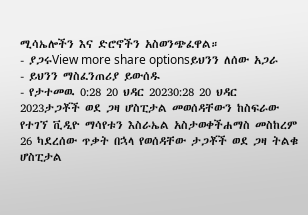ሚሳኤሎችን እና ድሮኖችን አስወንጭፈዋል።
- ያጋሩView more share optionsይህንን ለሰው አጋራ
- ይህንን ማስፈንጠሪያ ይውሰዱ
- የታተመዉ 0:28 20 ህዳር 20230:28 20 ህዳር 2023ታጋቾች ወደ ጋዛ ሆስፒታል መወሰዳቸውን ከስፍራው የተገኘ ቪዲዮ ማሳየቱን እስራኤል አስታወቀችሐማስ መስከረም 26 ካደረሰው ጥቃት በኋላ የወሰዳቸው ታጋቾች ወደ ጋዛ ትልቁ ሆስፒታል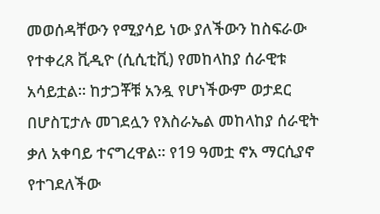መወሰዳቸውን የሚያሳይ ነው ያለችውን ከስፍራው የተቀረጸ ቪዲዮ (ሲሲቲቪ) የመከላከያ ሰራዊቱ አሳይቷል። ከታጋቾቹ አንዷ የሆነችውም ወታደር በሆስፒታሉ መገደሏን የእስራኤል መከላከያ ሰራዊት ቃለ አቀባይ ተናግረዋል። የ19 ዓመቷ ኖአ ማርሲያኖ የተገደለችው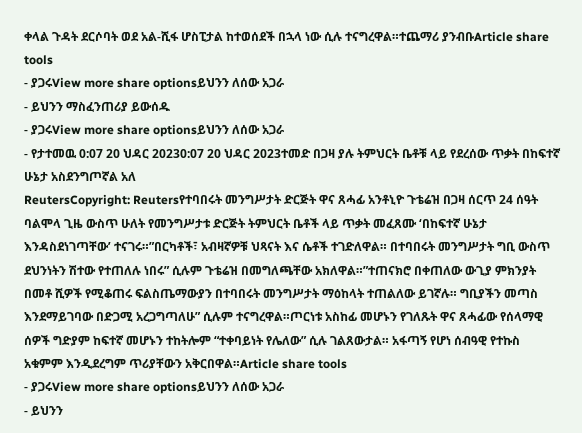ቀላል ጉዳት ደርሶባት ወደ አል-ሺፋ ሆስፒታል ከተወሰደች በኋላ ነው ሲሉ ተናግረዋል።ተጨማሪ ያንብቡArticle share tools
- ያጋሩView more share optionsይህንን ለሰው አጋራ
- ይህንን ማስፈንጠሪያ ይውሰዱ
- ያጋሩView more share optionsይህንን ለሰው አጋራ
- የታተመዉ 0:07 20 ህዳር 20230:07 20 ህዳር 2023ተመድ በጋዛ ያሉ ትምህርት ቤቶቹ ላይ የደረሰው ጥቃት በከፍተኛ ሁኔታ አስደንግጦኛል አለ
ReutersCopyright: Reutersየተባበሩት መንግሥታት ድርጅት ዋና ጸሓፊ አንቶኒዮ ጉቴሬዝ በጋዛ ሰርጥ 24 ሰዓት ባልሞላ ጊዜ ውስጥ ሁለት የመንግሥታቱ ድርጅት ትምህርት ቤቶች ላይ ጥቃት መፈጸሙ ‘በከፍተኛ ሁኔታ እንዳስደነገጣቸው’ ተናገሩ።”በርካቶች፣ አብዛኛዎቹ ህጻናት እና ሴቶች ተገድለዋል። በተባበሩት መንግሥታት ግቢ ውስጥ ደህንነትን ሽተው የተጠለሉ ነበሩ” ሲሉም ጉቴሬዝ በመግለጫቸው አክለዋል።”ተጠናክሮ በቀጠለው ውጊያ ምክንያት በመቶ ሺዎች የሚቆጠሩ ፍልስጤማውያን በተባበሩት መንግሥታት ማዕከላት ተጠልለው ይገኛሉ። ግቢያችን መጣስ እንደማይገባው በድጋሚ አረጋግጣለሁ” ሲሉም ተናግረዋል።ጦርነቱ አስከፊ መሆኑን የገለጹት ዋና ጸሓፊው የሰላማዊ ሰዎች ግድያም ከፍተኛ መሆኑን ተከትሎም “ተቀባይነት የሌለው” ሲሉ ገልጸውታል። አፋጣኝ የሆነ ሰብዓዊ የተኩስ አቁምም እንዲደረግም ጥሪያቸውን አቅርበዋል።Article share tools
- ያጋሩView more share optionsይህንን ለሰው አጋራ
- ይህንን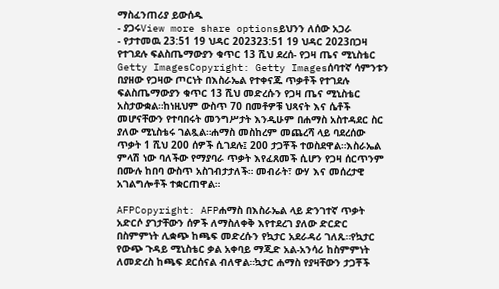ማስፈንጠሪያ ይውሰዱ
- ያጋሩView more share optionsይህንን ለሰው አጋራ
- የታተመዉ 23:51 19 ህዳር 202323:51 19 ህዳር 2023በጋዛ የተገደሉ ፍልስጤማውያን ቁጥር 13 ሺህ ደረሰ- የጋዛ ጤና ሚኒስቴር
Getty ImagesCopyright: Getty Imagesሰባተኛ ሳምንቱን በያዘው የጋዛው ጦርነት በእስራኤል የተቀናጁ ጥቃቶች የተገደሉ ፍልስጤማውያን ቁጥር 13 ሺህ መድረሱን የጋዛ ጤና ሚኒስቴር አስታውቋል።ከነዚህም ውስጥ 70 በመቶዎቹ ህጻናት እና ሴቶች መሆናቸውን የተባበሩት መንግሥታት እንዲሁም በሐማስ አስተዳደር ስር ያለው ሚኒስቴሩ ገልጿል።ሐማስ መስከረም መጨረሻ ላይ ባደረሰው ጥቃት 1 ሺህ 200 ሰዎች ሲገደሉ፤ 200 ታጋቾች ተወስደዋል።እስራኤል ምላሽ ነው ባለችው የማያባራ ጥቃት እየፈጸመች ሲሆን የጋዛ ሰርጥንም በሙሉ ከበባ ውስጥ አስገብታታለች። መብራት፣ ውሃ እና መሰረታዊ አገልግሎቶች ተቋርጠዋል።

AFPCopyright: AFPሐማስ በእስራኤል ላይ ድንገተኛ ጥቃት አድርሶ ያገታቸውን ሰዎች ለማስለቀቅ እየተደረገ ያለው ድርድር በስምምነት ሊቋጭ ከጫፍ መድረሱን የኳታር አደራዳሪ ገለጹ።የኳታር የውጭ ጉዳይ ሚኒስቴር ቃል አቀባይ ማጂድ አል-አንሳሪ ከስምምነት ለመድረስ ከጫፍ ደርሰናል ብለዋል።ኳታር ሐማስ የያዛቸውን ታጋቾች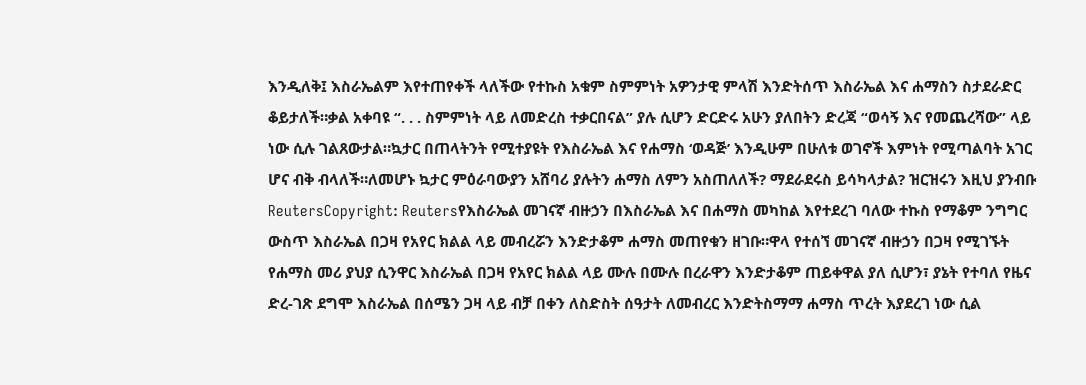እንዲለቅ፤ እስራኤልም እየተጠየቀች ላለችው የተኩስ አቁም ስምምነት አዎንታዊ ምላሽ እንድትሰጥ እስራኤል እና ሐማስን ስታደራድር ቆይታለች።ቃል አቀባዩ “. . . ስምምነት ላይ ለመድረስ ተቃርበናል” ያሉ ሲሆን ድርድሩ አሁን ያለበትን ድረጃ “ወሳኝ እና የመጨረሻው” ላይ ነው ሲሉ ገልጸውታል።ኳታር በጠላትንት የሚተያዩት የእስራኤል እና የሐማስ ‘ወዳጅ’ እንዲሁም በሁለቱ ወገኖች እምነት የሚጣልባት አገር ሆና ብቅ ብላለች።ለመሆኑ ኳታር ምዕራባውያን አሸባሪ ያሉትን ሐማስ ለምን አስጠለለች? ማደራደሩስ ይሳካላታል? ዝርዝሩን እዚህ ያንብቡ
ReutersCopyright: Reutersየእስራኤል መገናኛ ብዙኃን በእስራኤል እና በሐማስ መካከል እየተደረገ ባለው ተኩስ የማቆም ንግግር ውስጥ እስራኤል በጋዛ የአየር ክልል ላይ መብረሯን እንድታቆም ሐማስ መጠየቁን ዘገቡ።ዋላ የተሰኘ መገናኛ ብዙኃን በጋዛ የሚገኙት የሐማስ መሪ ያህያ ሲንዋር እስራኤል በጋዛ የአየር ክልል ላይ ሙሉ በሙሉ በረራዋን እንድታቆም ጠይቀዋል ያለ ሲሆን፣ ያኔት የተባለ የዜና ድረ-ገጽ ደግሞ እስራኤል በሰሜን ጋዛ ላይ ብቻ በቀን ለስድስት ሰዓታት ለመብረር እንድትስማማ ሐማስ ጥረት እያደረገ ነው ሲል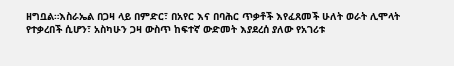ዘግቧል።እስራኤል በጋዛ ላይ በምድር፣ በአየር እና በባሕር ጥቃቶች እየፈጸመች ሁለት ወራት ሊሞላት የተቃረበች ሲሆን፣ አስካሁን ጋዛ ውስጥ ከፍተኛ ውድመት እያደረሰ ያለው የአገሪቱ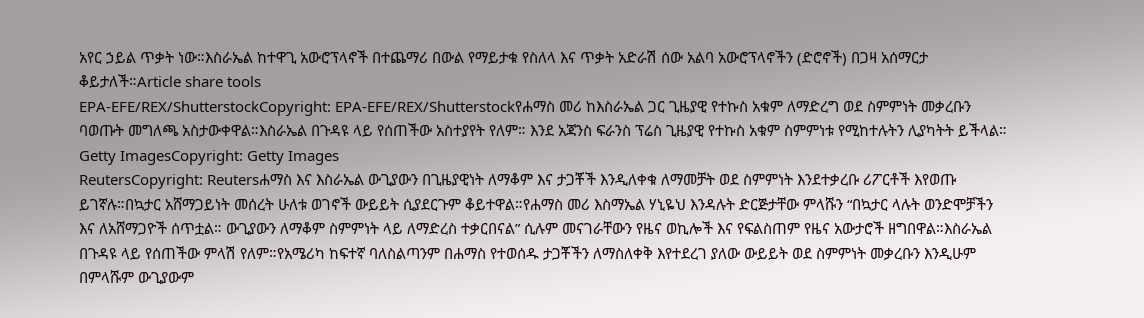አየር ኃይል ጥቃት ነው።እስራኤል ከተዋጊ አውሮፕላኖች በተጨማሪ በውል የማይታቁ የስለላ እና ጥቃት አድራሽ ሰው አልባ አውሮፕላኖችን (ድሮኖች) በጋዛ አሰማርታ ቆይታለች።Article share tools
EPA-EFE/REX/ShutterstockCopyright: EPA-EFE/REX/Shutterstockየሐማስ መሪ ከእስራኤል ጋር ጊዜያዊ የተኩስ አቁም ለማድረግ ወደ ስምምነት መቃረቡን ባወጡት መግለጫ አስታውቀዋል።እስራኤል በጉዳዩ ላይ የሰጠችው አስተያየት የለም። እንደ አጃንስ ፍራንስ ፕሬስ ጊዜያዊ የተኩስ አቁም ስምምነቱ የሚከተሉትን ሊያካትት ይችላል።
Getty ImagesCopyright: Getty Images
ReutersCopyright: Reutersሐማስ እና እስራኤል ውጊያውን በጊዜያዊነት ለማቆም እና ታጋቾች እንዲለቀቁ ለማመቻት ወደ ስምምነት እንደተቃረቡ ሪፖርቶች እየወጡ ይገኛሉ።በኳታር አሸማጋይነት መሰረት ሁለቱ ወገኖች ውይይት ሲያደርጉም ቆይተዋል።የሐማስ መሪ እስማኤል ሃኒዬህ እንዳሉት ድርጅታቸው ምላሹን “በኳታር ላሉት ወንድሞቻችን እና ለአሸማጋዮች ሰጥቷል። ውጊያውን ለማቆም ስምምነት ላይ ለማድረስ ተቃርበናል” ሲሉም መናገራቸውን የዜና ወኪሎች እና የፍልስጠም የዜና አውታሮች ዘግበዋል።እስራኤል በጉዳዩ ላይ የሰጠችው ምላሽ የለም።የአሜሪካ ከፍተኛ ባለስልጣንም በሐማስ የተወሰዱ ታጋቾችን ለማስለቀቅ እየተደረገ ያለው ውይይት ወደ ስምምነት መቃረቡን እንዲሁም በምላሹም ውጊያውም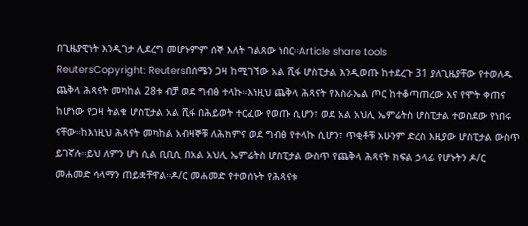በጊዜያዊነት እንዲገታ ሊደረግ መሆኑምም ሰኞ እለት ገልጸው ነበር።Article share tools
ReutersCopyright: Reutersበሰሜን ጋዛ ከሚገኘው አል ሺፋ ሆስፒታል እንዲወጡ ከተደረጉ 31 ያለጊዜያቸው የተወለዱ ጨቅላ ሕጻናት መካከል 28ቱ ብቻ ወደ ግብፅ ተላኩ።እነዚህ ጨቅላ ሕጻናት የእስራኤል ጦር ከተቆጣጠረው እና የሞት ቀጠና ከሆነው የጋዛ ትልቁ ሆስፒታል አል ሺፋ በሕይወት ተርፈው የወጡ ሲሆን፣ ወደ አል አህሊ ኤምሬትስ ሆስፒታል ተወስደው የነበሩ ናቸው።ከእነዚህ ሕጻናት መካከል አብዛኞቹ ለሕክምና ወደ ግብፅ የተላኩ ሲሆን፣ ጥቂቶቹ አሁንም ድረስ እዚያው ሆስፒታል ውስጥ ይገኛሉ።ይህ ለምን ሆነ ሲል ቢቢሲ በአል አህሊ ኤምሬትስ ሆስፒታል ውስጥ የጨቅላ ሕጻናት ክፍል ኃላፊ የሆኑትን ዶ/ር መሐመድ ሳላማን ጠይቋቸዋል።ዶ/ር መሐመድ የተወሰኑት የሕጻናቱ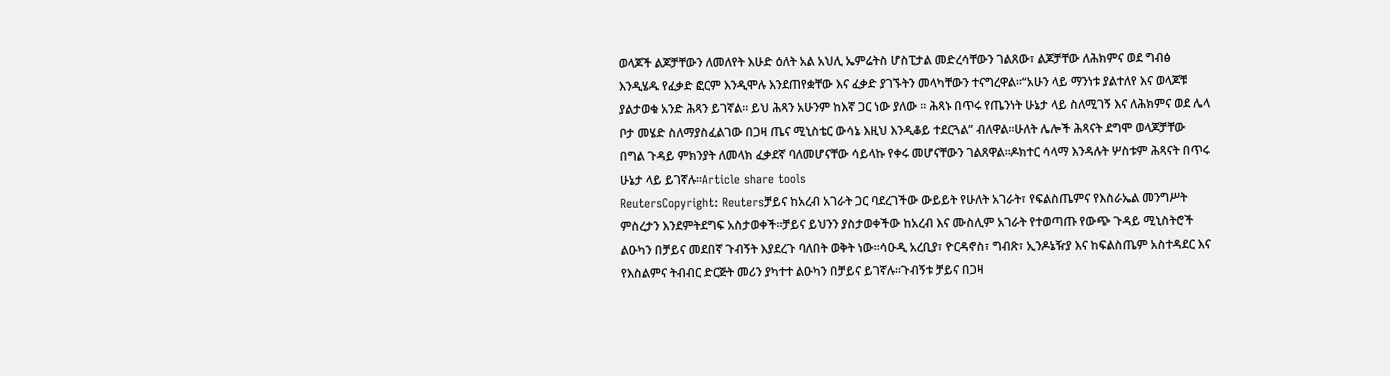ወላጆች ልጆቻቸውን ለመለየት እሁድ ዕለት አል አህሊ ኤምሬትስ ሆስፒታል መድረሳቸውን ገልጸው፣ ልጆቻቸው ለሕክምና ወደ ግብፅ እንዲሄዱ የፈቃድ ፎርም እንዲሞሉ እንደጠየቋቸው እና ፈቃድ ያገኙትን መላካቸውን ተናግረዋል።“አሁን ላይ ማንነቱ ያልተለየ እና ወላጆቹ ያልታወቁ አንድ ሕጻን ይገኛል። ይህ ሕጻን አሁንም ከእኛ ጋር ነው ያለው ። ሕጻኑ በጥሩ የጤንነት ሁኔታ ላይ ስለሚገኝ እና ለሕክምና ወደ ሌላ ቦታ መሄድ ስለማያስፈልገው በጋዛ ጤና ሚኒስቴር ውሳኔ እዚህ እንዲቆይ ተደርጓል” ብለዋል።ሁለት ሌሎች ሕጻናት ደግሞ ወላጆቻቸው በግል ጉዳይ ምክንያት ለመላክ ፈቃደኛ ባለመሆናቸው ሳይላኩ የቀሩ መሆናቸውን ገልጸዋል።ዶክተር ሳላማ እንዳሉት ሦስቱም ሕጻናት በጥሩ ሁኔታ ላይ ይገኛሉ።Article share tools
ReutersCopyright: Reutersቻይና ከአረብ አገራት ጋር ባደረገችው ውይይት የሁለት አገራት፣ የፍልስጤምና የእስራኤል መንግሥት ምስረታን እንደምትደግፍ አስታወቀች።ቻይና ይህንን ያስታወቀችው ከአረብ እና ሙስሊም አገራት የተወጣጡ የውጭ ጉዳይ ሚኒስትሮች ልዑካን በቻይና መደበኛ ጉብኝት እያደረጉ ባለበት ወቅት ነው።ሳዑዲ አረቢያ፣ ዮርዳኖስ፣ ግብጽ፣ ኢንዶኔዥያ እና ከፍልስጤም አስተዳደር እና የእስልምና ትብብር ድርጅት መሪን ያካተተ ልዑካን በቻይና ይገኛሉ።ጉብኝቱ ቻይና በጋዛ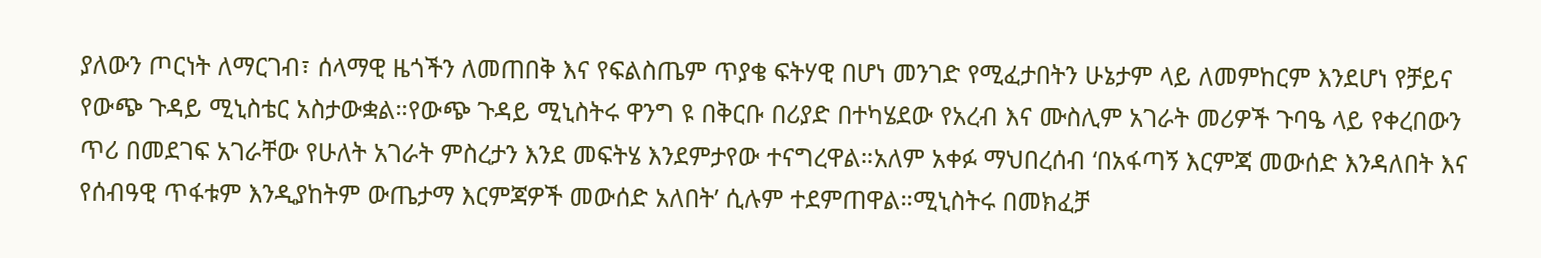ያለውን ጦርነት ለማርገብ፣ ሰላማዊ ዜጎችን ለመጠበቅ እና የፍልስጤም ጥያቄ ፍትሃዊ በሆነ መንገድ የሚፈታበትን ሁኔታም ላይ ለመምከርም እንደሆነ የቻይና የውጭ ጉዳይ ሚኒስቴር አስታውቋል።የውጭ ጉዳይ ሚኒስትሩ ዋንግ ዩ በቅርቡ በሪያድ በተካሄደው የአረብ እና ሙስሊም አገራት መሪዎች ጉባዔ ላይ የቀረበውን ጥሪ በመደገፍ አገራቸው የሁለት አገራት ምስረታን እንደ መፍትሄ እንደምታየው ተናግረዋል።አለም አቀፉ ማህበረሰብ ‘በአፋጣኝ እርምጃ መውሰድ እንዳለበት እና የሰብዓዊ ጥፋቱም እንዲያከትም ውጤታማ እርምጃዎች መውሰድ አለበት’ ሲሉም ተደምጠዋል።ሚኒስትሩ በመክፈቻ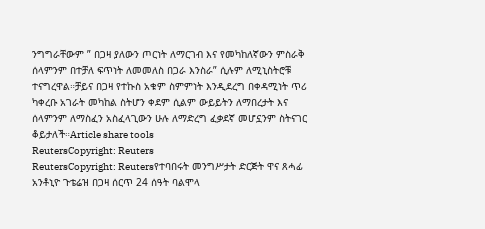ንግግራቸውም ” በጋዛ ያለውን ጦርነት ለማርገብ እና የመካከለኛውን ምስራቅ ሰላምንም በተቻለ ፍጥነት ለመመለስ በጋራ እንስራ” ሲሉም ለሚኒስትሮቹ ተናግረዋል።ቻይና በጋዛ የተኩስ አቁም ስምምነት እንዲደረግ በቀዳሚነት ጥሪ ካቀረቡ አገራት መካከል ስትሆን ቀደም ሲልም ውይይትን ለማበረታት እና ሰላምንም ለማስፈን አስፈላጊውን ሁሉ ለማድረግ ፈቃደኛ መሆኗንም ስትናገር ቆይታለች።Article share tools
ReutersCopyright: Reuters
ReutersCopyright: Reutersየተባበሩት መንግሥታት ድርጅት ዋና ጸሓፊ አንቶኒዮ ጉቴሬዝ በጋዛ ሰርጥ 24 ሰዓት ባልሞላ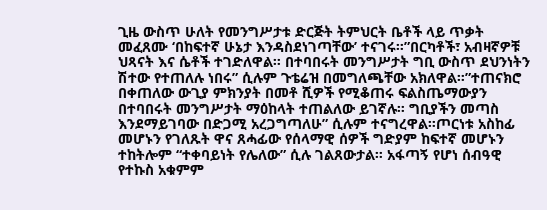ጊዜ ውስጥ ሁለት የመንግሥታቱ ድርጅት ትምህርት ቤቶች ላይ ጥቃት መፈጸሙ ‘በከፍተኛ ሁኔታ እንዳስደነገጣቸው’ ተናገሩ።”በርካቶች፣ አብዛኛዎቹ ህጻናት እና ሴቶች ተገድለዋል። በተባበሩት መንግሥታት ግቢ ውስጥ ደህንነትን ሽተው የተጠለሉ ነበሩ” ሲሉም ጉቴሬዝ በመግለጫቸው አክለዋል።”ተጠናክሮ በቀጠለው ውጊያ ምክንያት በመቶ ሺዎች የሚቆጠሩ ፍልስጤማውያን በተባበሩት መንግሥታት ማዕከላት ተጠልለው ይገኛሉ። ግቢያችን መጣስ እንደማይገባው በድጋሚ አረጋግጣለሁ” ሲሉም ተናግረዋል።ጦርነቱ አስከፊ መሆኑን የገለጹት ዋና ጸሓፊው የሰላማዊ ሰዎች ግድያም ከፍተኛ መሆኑን ተከትሎም “ተቀባይነት የሌለው” ሲሉ ገልጸውታል። አፋጣኝ የሆነ ሰብዓዊ የተኩስ አቁምም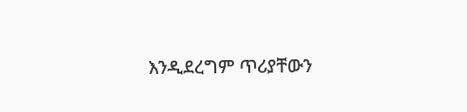እንዲደረግም ጥሪያቸውን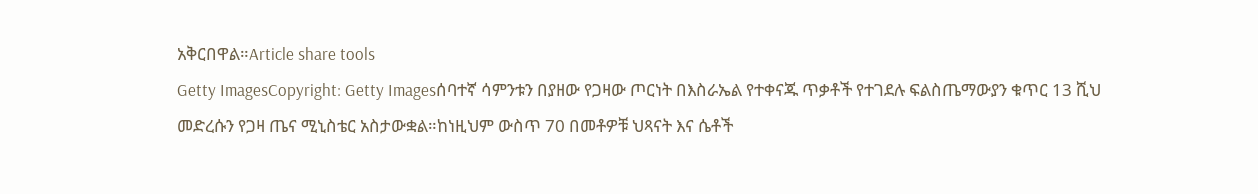አቅርበዋል።Article share tools
Getty ImagesCopyright: Getty Imagesሰባተኛ ሳምንቱን በያዘው የጋዛው ጦርነት በእስራኤል የተቀናጁ ጥቃቶች የተገደሉ ፍልስጤማውያን ቁጥር 13 ሺህ መድረሱን የጋዛ ጤና ሚኒስቴር አስታውቋል።ከነዚህም ውስጥ 70 በመቶዎቹ ህጻናት እና ሴቶች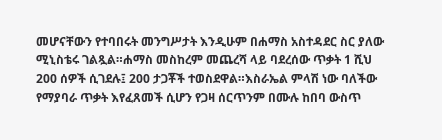መሆናቸውን የተባበሩት መንግሥታት እንዲሁም በሐማስ አስተዳደር ስር ያለው ሚኒስቴሩ ገልጿል።ሐማስ መስከረም መጨረሻ ላይ ባደረሰው ጥቃት 1 ሺህ 200 ሰዎች ሲገደሉ፤ 200 ታጋቾች ተወስደዋል።እስራኤል ምላሽ ነው ባለችው የማያባራ ጥቃት እየፈጸመች ሲሆን የጋዛ ሰርጥንም በሙሉ ከበባ ውስጥ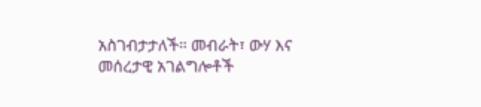አስገብታታለች። መብራት፣ ውሃ እና መሰረታዊ አገልግሎቶች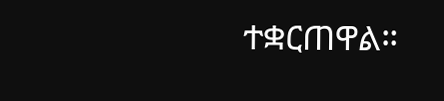ተቋርጠዋል።